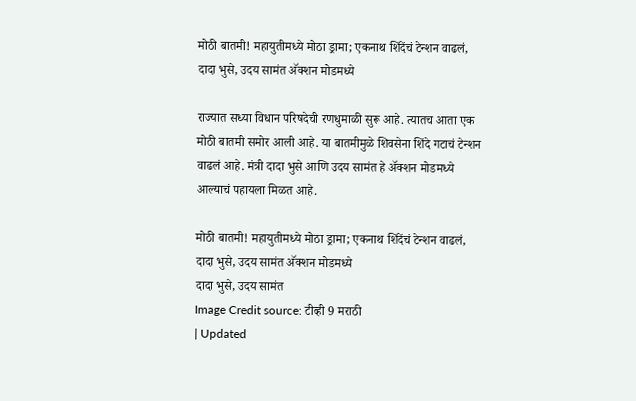मोठी बातमी! महायुतीमध्ये मोठा ड्रामा; एकनाथ शिंदेंचं टेन्शन वाढलं, दादा भुसे, उदय सामंत अ‍ॅक्शन मोडमध्ये

राज्यात सध्या विधान परिषदेची रणधुमाळी सुरू आहे. त्यातच आता एक मोठी बातमी समोर आली आहे. या बातमीमुळे शिवसेना शिंदे गटाचं टेन्शन वाढलं आहे. मंत्री दादा भुसे आणि उदय सामंत हे अ‍ॅक्शन मोडमध्ये आल्याचं पहायला मिळत आहे.

मोठी बातमी! महायुतीमध्ये मोठा ड्रामा; एकनाथ शिंदेंचं टेन्शन वाढलं, दादा भुसे, उदय सामंत अ‍ॅक्शन मोडमध्ये
दादा भुसे, उदय सामंत
Image Credit source: टीव्ही 9 मराठी
| Updated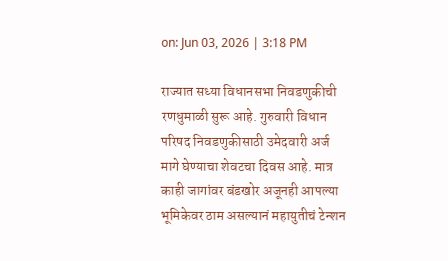on: Jun 03, 2026 | 3:18 PM

राज्यात सध्या विधानसभा निवडणुकीची रणधुमाळी सुरू आहे. गुरुवारी विधान परिषद निवडणुकीसाठी उमेदवारी अर्ज मागे घेण्याचा शेवटचा दिवस आहे. मात्र काही जागांवर बंडखोर अजूनही आपल्या भूमिकेवर ठाम असल्यानं महायुतीचं टेन्शन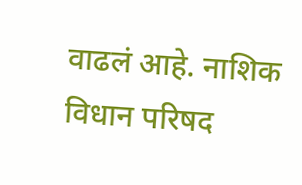वाढलं आहे. नाशिक विधान परिषद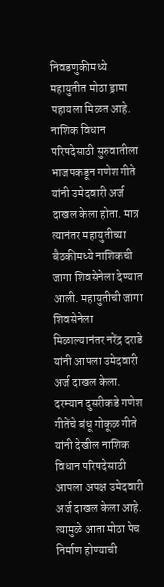निवडणुकीमध्ये महायुतीत मोठा ड्रामा पहायला मिळत आहे. नाशिक विधान परिषदेसाठी सुरुवातीला भाजपकडून गणेश गीते यांनी उमेदवारी अर्ज दाखल केला होता. मात्र त्यानंतर महायुतीच्या बैठकीमध्ये नाशिकची जागा शिवसेनेला देण्यात आली. महायुतीची जागा शिवसेनेला मिळाल्यानंतर नरेंद्र दराडे यांनी आपला उमेदवारी अर्ज दाखल केला.
दरम्यान दुसरीकडे गणेश गीतेंचे बंधू गोकूळ गीते यांनी देखील नाशिक विधान परिषदेसाठी आपला अपक्ष उमेदवारी अर्ज दाखल केला आहे. त्यामुळे आता मोठा पेच निर्माण होण्याची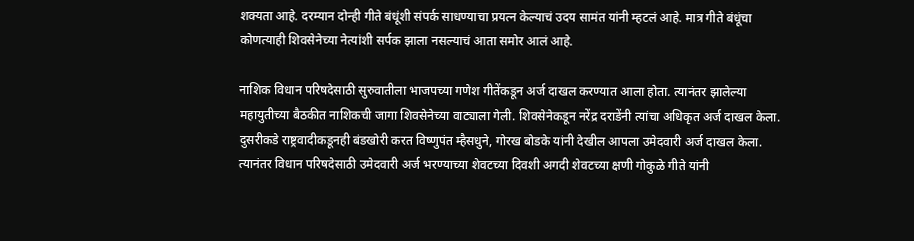शक्यता आहे. दरम्यान दोन्ही गीते बंधूंशी संपर्क साधण्याचा प्रयत्न केल्याचं उदय सामंत यांनी म्हटलं आहे. मात्र गीते बंधूंचा कोणत्याही शिवसेनेच्या नेत्यांशी सर्पक झाला नसल्याचं आता समोर आलं आहे.

नाशिक विधान परिषदेसाठी सुरुवातीला भाजपच्या गणेश गीतेंकडून अर्ज दाखल करण्यात आला होता. त्यानंतर झालेल्या महायुतीच्या बैठकीत नाशिकची जागा शिवसेनेच्या वाट्याला गेली. शिवसेनेकडून नरेंद्र दराडेंनी त्यांचा अधिकृत अर्ज दाखल केला. दुसरीकडे राष्ट्रवादीकडूनही बंडखोरी करत विष्णुपंत म्हैसधुने, गोरख बोडके यांनी देखील आपला उमेदवारी अर्ज दाखल केला. त्यानंतर विधान परिषदेसाठी उमेदवारी अर्ज भरण्याच्या शेवटच्या दिवशी अगदी शेवटच्या क्षणी गोकुळे गीते यांनी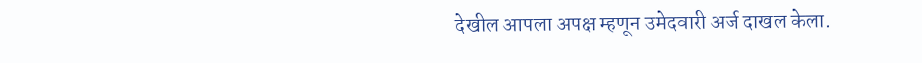देखील आपला अपक्ष म्हणून उमेदवारी अर्ज दाखल केला.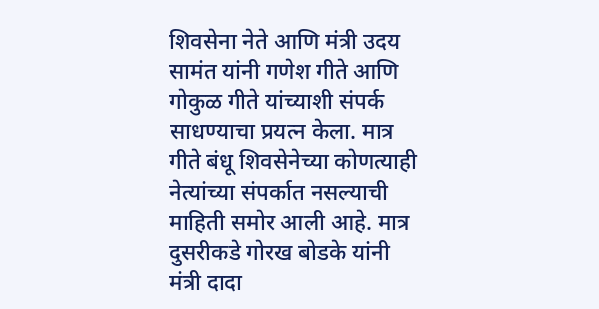शिवसेना नेते आणि मंत्री उदय सामंत यांनी गणेश गीते आणि गोकुळ गीते यांच्याशी संपर्क साधण्याचा प्रयत्न केला. मात्र गीते बंधू शिवसेनेच्या कोणत्याही नेत्यांच्या संपर्कात नसल्याची माहिती समोर आली आहे. मात्र दुसरीकडे गोरख बोडके यांनी मंत्री दादा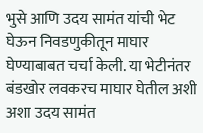भुसे आणि उदय सामंत यांची भेट घेऊन निवडणुकीतून माघार घेण्याबाबत चर्चा केली. या भेटीनंतर बंडखोर लवकरच माघार घेतील अशी अशा उदय सामंत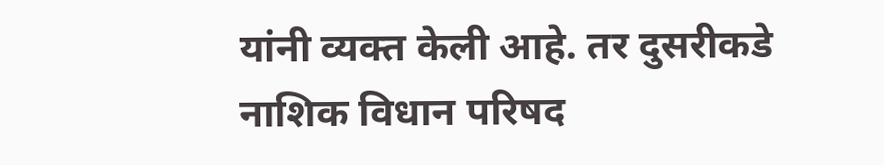यांनी व्यक्त केली आहे. तर दुसरीकडे नाशिक विधान परिषद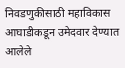निवडणुकीसाठी महाविकास आघाडीकडून उमेदवार देण्यात आलेले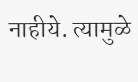नाहीये. त्यामुळे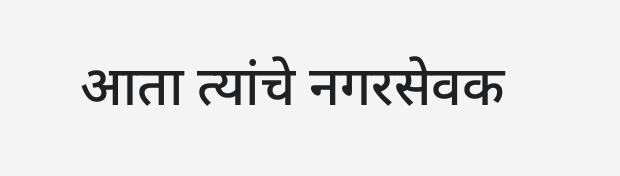आता त्यांचे नगरसेवक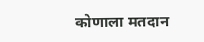कोणाला मतदान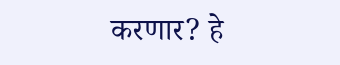करणार? हे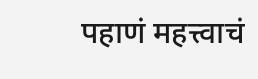पहाणं महत्त्वाचं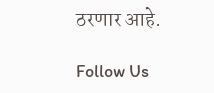ठरणार आहे.

Follow Us